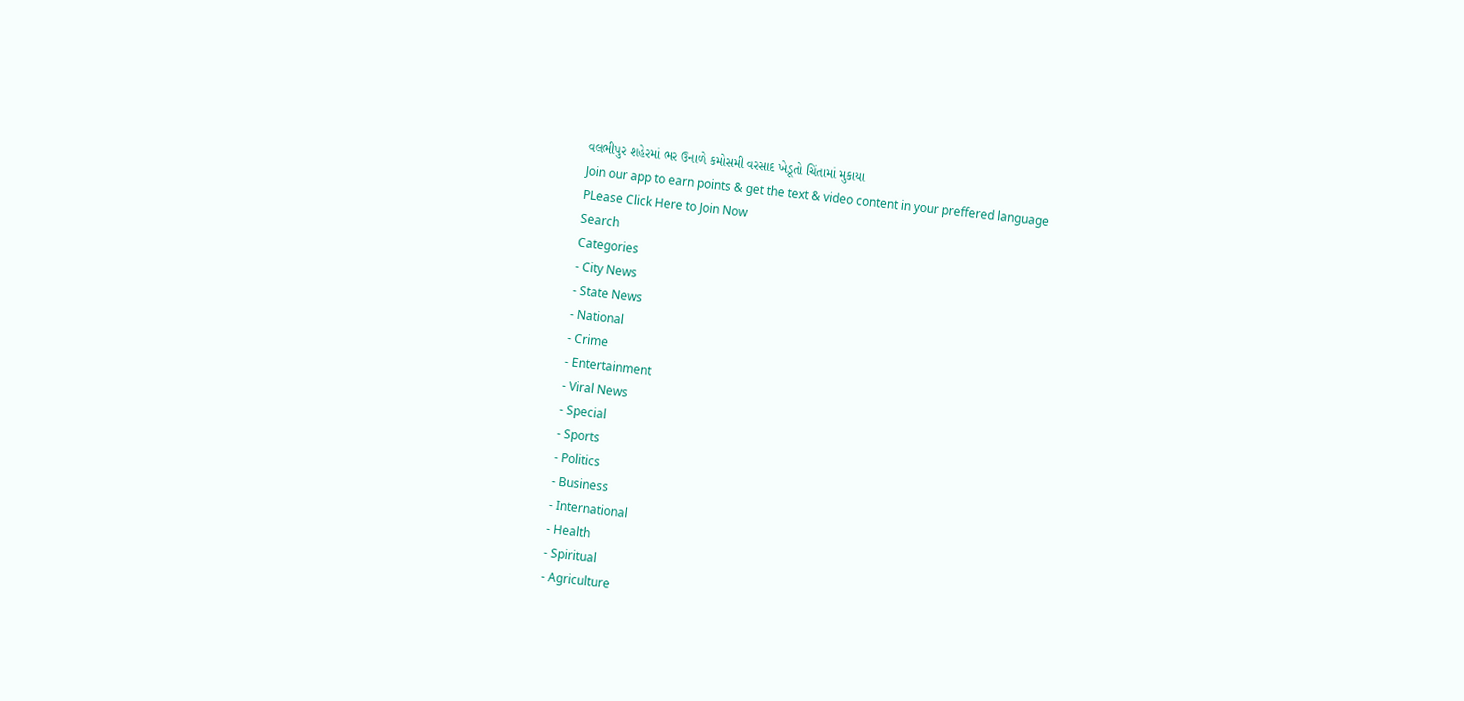વલભીપુર શહેરમાં ભર ઉનાળે કમોસમી વરસાદ ખેડૂતો ચિંતામાં મુકાયા
Join our app to earn points & get the text & video content in your preffered language
PLease Click Here to Join Now
Search
Categories
- City News
- State News
- National
- Crime
- Entertainment
- Viral News
- Special
- Sports
- Politics
- Business
- International
- Health
- Spiritual
- Agriculture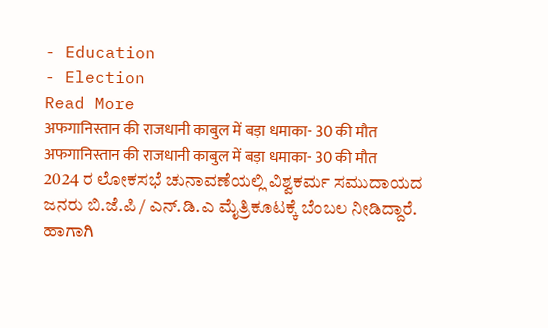- Education
- Election
Read More
अफगानिस्तान की राजधानी काबुल में बड़ा धमाका- 30 की मौत
अफगानिस्तान की राजधानी काबुल में बड़ा धमाका- 30 की मौत
2024 ರ ಲೋಕಸಭೆ ಚುನಾವಣೆಯಲ್ಲಿ ವಿಶ್ವಕರ್ಮ ಸಮುದಾಯದ ಜನರು ಬಿ.ಜೆ.ಪಿ / ಎನ್.ಡಿ.ಎ ಮೈತ್ರಿಕೂಟಕ್ಕೆ ಬೆಂಬಲ ನೀಡಿದ್ದಾರೆ. ಹಾಗಾಗಿ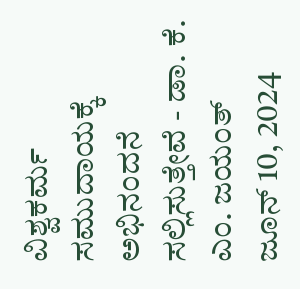ವಿಶ್ವಕರ್ಮ ಸಮುದಾಯಕ್ಕೆ ಅಭಿನಂದನೆ ಸಲ್ಲಿಸುತ್ತೇವೆ - ಡಾ. ಕೆ. ಎಂ. ಜಯಂತ್
ಜೂನ್ 10, 2024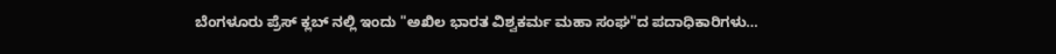ಬೆಂಗಳೂರು ಪ್ರೆಸ್ ಕ್ಲಬ್ ನಲ್ಲಿ ಇಂದು "ಅಖಿಲ ಭಾರತ ವಿಶ್ವಕರ್ಮ ಮಹಾ ಸಂಘ"ದ ಪದಾಧಿಕಾರಿಗಳು...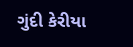ગુંદી કેરીયા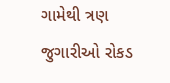ગામેથી ત્રણ જુગારીઓ રોકડ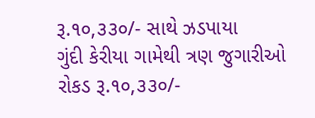રૂ.૧૦,૩૩૦/- સાથે ઝડપાયા
ગુંદી કેરીયા ગામેથી ત્રણ જુગારીઓ રોકડ રૂ.૧૦,૩૩૦/-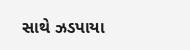સાથે ઝડપાયા